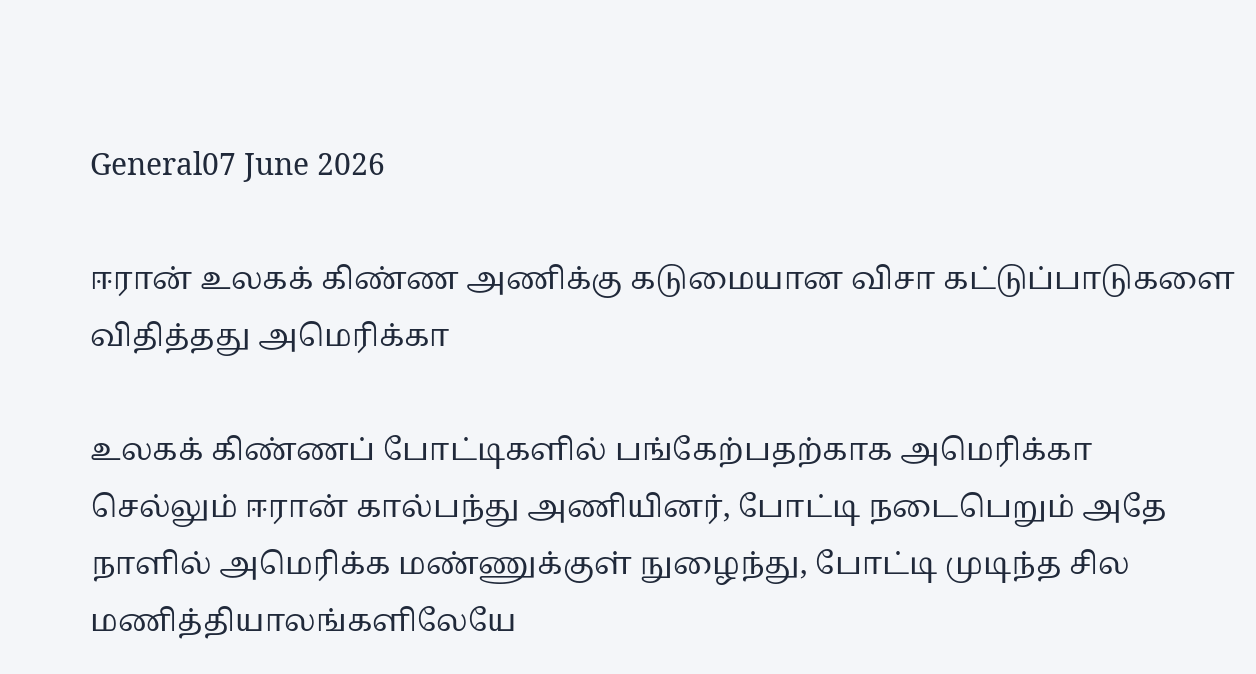General07 June 2026

ஈரான் உலகக் கிண்ண அணிக்கு கடுமையான விசா கட்டுப்பாடுகளை விதித்தது அமெரிக்கா

உலகக் கிண்ணப் போட்டிகளில் பங்கேற்பதற்காக அமெரிக்கா செல்லும் ஈரான் கால்பந்து அணியினர், போட்டி நடைபெறும் அதே நாளில் அமெரிக்க மண்ணுக்குள் நுழைந்து, போட்டி முடிந்த சில மணித்தியாலங்களிலேயே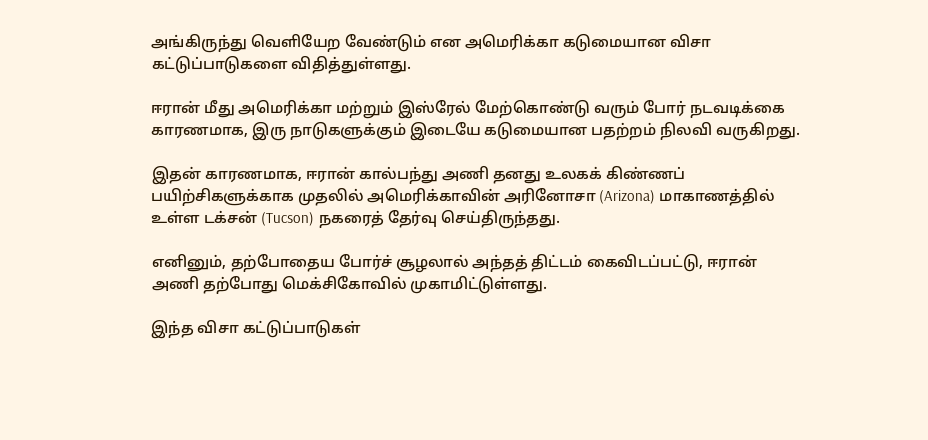அங்கிருந்து வெளியேற வேண்டும் என அமெரிக்கா கடுமையான விசா கட்டுப்பாடுகளை விதித்துள்ளது.

ஈரான் மீது அமெரிக்கா மற்றும் இஸ்ரேல் மேற்கொண்டு வரும் போர் நடவடிக்கை காரணமாக, இரு நாடுகளுக்கும் இடையே கடுமையான பதற்றம் நிலவி வருகிறது.

இதன் காரணமாக, ஈரான் கால்பந்து அணி தனது உலகக் கிண்ணப் பயிற்சிகளுக்காக முதலில் அமெரிக்காவின் அரினோசா (Arizona) மாகாணத்தில் உள்ள டக்சன் (Tucson) நகரைத் தேர்வு செய்திருந்தது.

எனினும், தற்போதைய போர்ச் சூழலால் அந்தத் திட்டம் கைவிடப்பட்டு, ஈரான் அணி தற்போது மெக்சிகோவில் முகாமிட்டுள்ளது.

இந்த விசா கட்டுப்பாடுகள்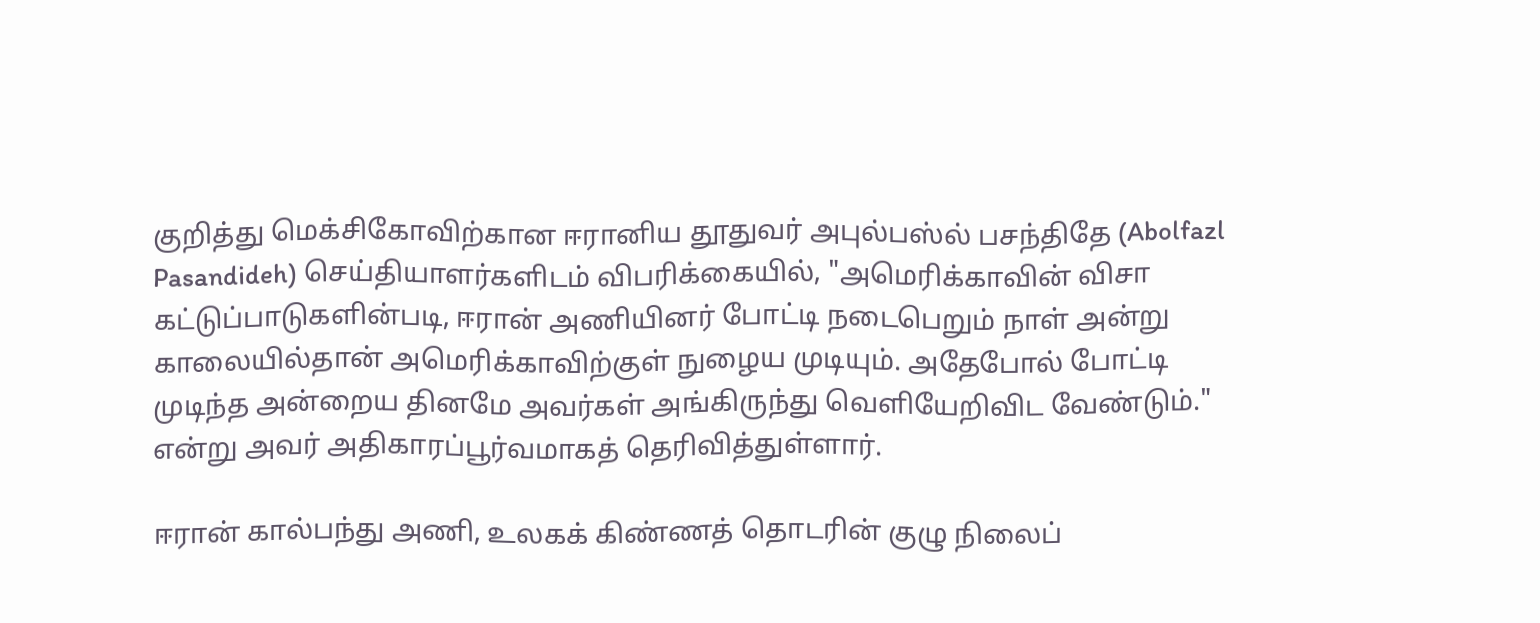குறித்து மெக்சிகோவிற்கான ஈரானிய தூதுவர் அபுல்பஸ்ல் பசந்திதே (Abolfazl Pasandideh) செய்தியாளர்களிடம் விபரிக்கையில், "அமெரிக்காவின் விசா கட்டுப்பாடுகளின்படி, ஈரான் அணியினர் போட்டி நடைபெறும் நாள் அன்று காலையில்தான் அமெரிக்காவிற்குள் நுழைய முடியும். அதேபோல் போட்டி முடிந்த அன்றைய தினமே அவர்கள் அங்கிருந்து வெளியேறிவிட வேண்டும்." என்று அவர் அதிகாரப்பூர்வமாகத் தெரிவித்துள்ளார்.

ஈரான் கால்பந்து அணி, உலகக் கிண்ணத் தொடரின் குழு நிலைப்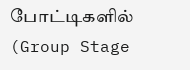போட்டிகளில் (Group Stage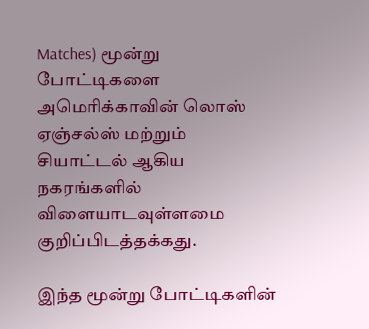Matches) மூன்று போட்டிகளை அமெரிக்காவின் லொஸ் ஏஞ்சல்ஸ் மற்றும் சியாட்டல் ஆகிய நகரங்களில் விளையாடவுள்ளமை குறிப்பிடத்தக்கது.

இந்த மூன்று போட்டிகளின்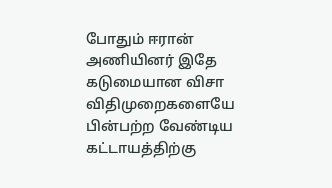போதும் ஈரான் அணியினர் இதே கடுமையான விசா விதிமுறைகளையே பின்பற்ற வேண்டிய கட்டாயத்திற்கு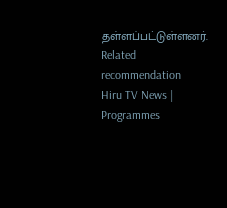தள்ளப்பட்டுள்ளனர்.
Related recommendation
Hiru TV News | Programmes